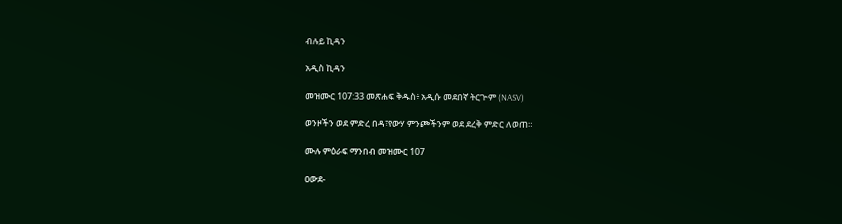ብሉይ ኪዳን

አዲስ ኪዳን

መዝሙር 107:33 መጽሐፍ ቅዱስ፥ አዲሱ መደበኛ ትርጒም (NASV)

ወንዞችን ወደ ምድረ በዳ፣የውሃ ምንጮችንም ወደ ደረቅ ምድር ለወጠ።

ሙሉ ምዕራፍ ማንበብ መዝሙር 107

ዐውደ-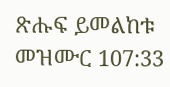ጽሑፍ ይመልከቱ መዝሙር 107:33